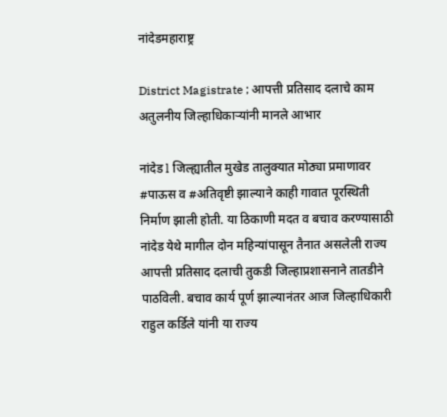नांदेडमहाराष्ट्र

District Magistrate ; आपत्ती प्रतिसाद दलाचे काम अतुलनीय जिल्हाधिकाऱ्यांनी मानले आभार

नांदेड l जिल्ह्यातील मुखेड तालुक्यात मोठ्या प्रमाणावर #पाऊस व #अतिवृष्टी झाल्याने काही गावात पूरस्थिती निर्माण झाली होती. या ठिकाणी मदत व बचाव करण्यासाठी नांदेड येथे मागील दोन महिन्यांपासून तैनात असलेली राज्य आपत्ती प्रतिसाद दलाची तुकडी जिल्हाप्रशासनाने तातडीने पाठविली. बचाव कार्य पूर्ण झाल्यानंतर आज जिल्हाधिकारी राहुल कर्डिले यांनी या राज्य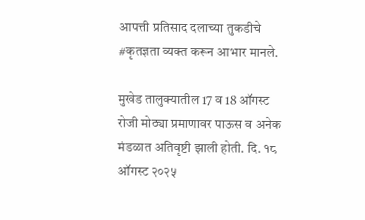आपत्ती प्रतिसाद दलाच्या तुकडीचे #कृतज्ञता व्यक्त करून आभार मानले.

मुखेड तालुक्यातील 17 व 18 ऑगस्ट रोजी मोठ्या प्रमाणावर पाऊस व अनेक मंडळात अतिवृष्टी झाली होती. दि. १८ ऑगस्ट २०२५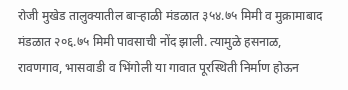रोजी मुखेड तालुक्यातील बाऱ्हाळी मंडळात ३५४.७५ मिमी व मुक्रामाबाद मंडळात २०६.७५ मिमी पावसाची नोंद झाली. त्यामुळे हसनाळ, रावणगाव, भासवाडी व भिंगोली या गावात पूरस्थिती निर्माण होऊन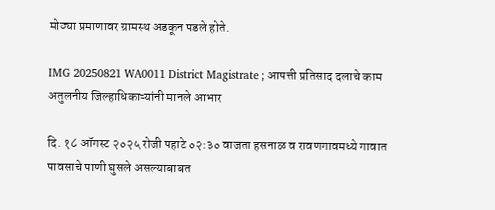मोठ्या प्रमाणावर ग्रामस्थ अडकून पडले होते.

IMG 20250821 WA0011 District Magistrate ; आपत्ती प्रतिसाद दलाचे काम अतुलनीय जिल्हाधिकाऱ्यांनी मानले आभार

दि. १८ ऑगस्ट २०२५ रोजी पहाटे ०२:३० वाजता हसनाळ व रावणगावमध्ये गावात पावसाचे पाणी घुसले असल्याबाबत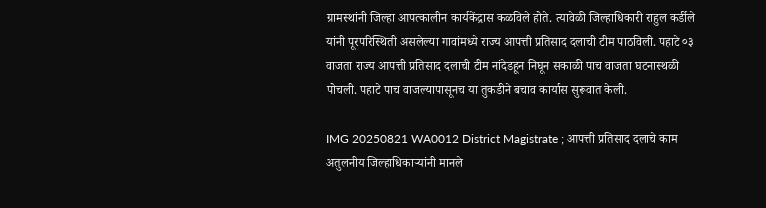ग्रामस्थांनी जिल्हा आपत्कालीन कार्यकेंद्रास कळविले होते. त्यावेळी जिल्हाधिकारी राहुल कर्डीले यांनी पूरपरिस्थिती असलेल्या गावांमध्ये राज्य आपत्ती प्रतिसाद दलाची टीम पाठविली. पहाटे ०३ वाजता राज्य आपत्ती प्रतिसाद दलाची टीम नांदेडहून निघून सकाळी पाच वाजता घटनास्थळी पोचली. पहाटे पाच वाजल्यापासूनच या तुकडीने बचाव कार्यास सुरूवात केली.

IMG 20250821 WA0012 District Magistrate ; आपत्ती प्रतिसाद दलाचे काम अतुलनीय जिल्हाधिकाऱ्यांनी मानले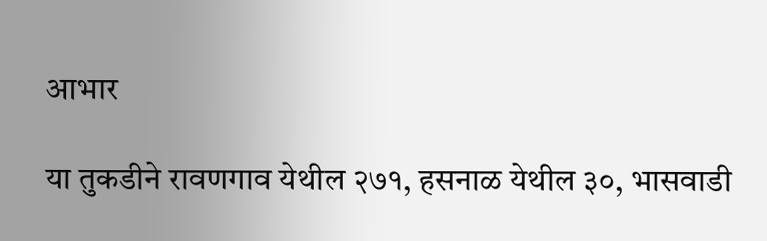आभार

या तुकडीने रावणगाव येथील २७१, हसनाळ येथील ३०, भासवाडी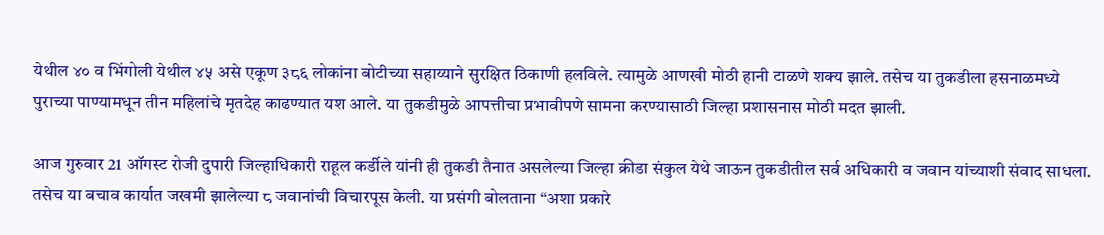येथील ४० व भिंगोली येथील ४५ असे एकूण ३८६ लोकांना बोटीच्या सहाय्याने सुरक्षित ठिकाणी हलविले. त्यामुळे आणखी मोठी हानी टाळणे शक्य झाले. तसेच या तुकडीला हसनाळमध्ये पुराच्या पाण्यामधून तीन महिलांचे मृतदेह काढण्यात यश आले. या तुकडीमुळे आपत्तीचा प्रभावीपणे सामना करण्यासाठी जिल्हा प्रशासनास मोठी मदत झाली.

आज गुरुवार 21 ऑगस्ट रोजी दुपारी जिल्हाधिकारी राहूल कर्डीले यांनी ही तुकडी तैनात असलेल्या जिल्हा क्रीडा संकुल येथे जाऊन तुकडीतील सर्व अधिकारी व जवान यांच्याशी संवाद साधला. तसेच या बचाव कार्यात जखमी झालेल्या ८ जवानांची विचारपूस केली. या प्रसंगी बोलताना “अशा प्रकारे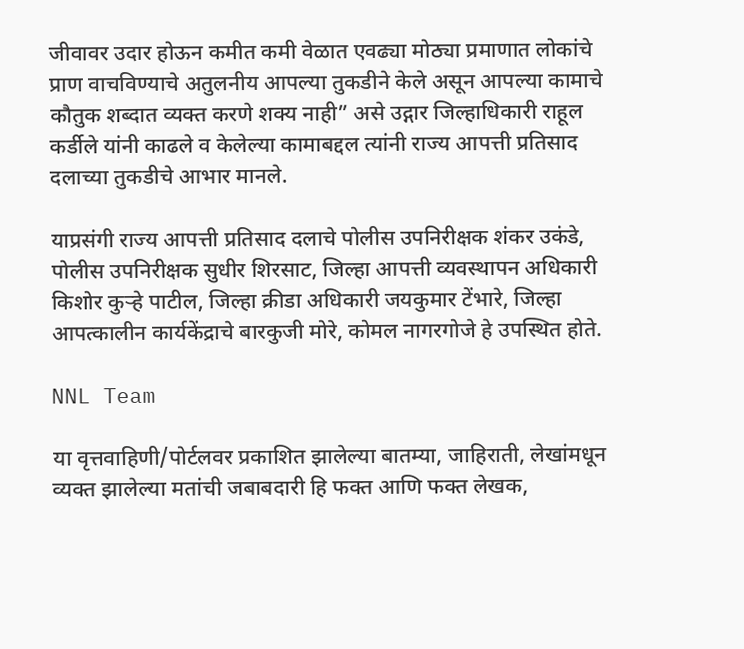जीवावर उदार होऊन कमीत कमी वेळात एवढ्या मोठ्या प्रमाणात लोकांचे प्राण वाचविण्याचे अतुलनीय आपल्या तुकडीने केले असून आपल्या कामाचे कौतुक शब्दात व्यक्त करणे शक्य नाही” असे उद्गार जिल्हाधिकारी राहूल कर्डीले यांनी काढले व केलेल्या कामाबद्दल त्यांनी राज्य आपत्ती प्रतिसाद दलाच्या तुकडीचे आभार मानले.

याप्रसंगी राज्य आपत्ती प्रतिसाद दलाचे पोलीस उपनिरीक्षक शंकर उकंडे, पोलीस उपनिरीक्षक सुधीर शिरसाट, जिल्हा आपत्ती व्यवस्थापन अधिकारी किशोर कुऱ्हे पाटील, जिल्हा क्रीडा अधिकारी जयकुमार टेंभारे, जिल्हा आपत्कालीन कार्यकेंद्राचे बारकुजी मोरे, कोमल नागरगोजे हे उपस्थित होते.

NNL Team

या वृत्तवाहिणी/पोर्टलवर प्रकाशित झालेल्या बातम्या, जाहिराती, लेखांमधून व्यक्त झालेल्या मतांची जबाबदारी हि फक्त आणि फक्त लेखक,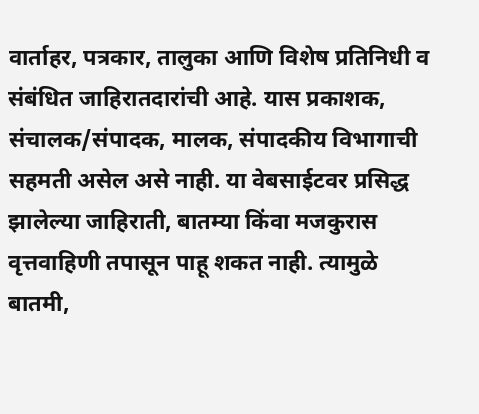वार्ताहर, पत्रकार, तालुका आणि विशेष प्रतिनिधी व संबंधित जाहिरातदारांची आहे. यास प्रकाशक, संचालक/संपादक, मालक, संपादकीय विभागाची सहमती असेल असे नाही. या वेबसाईटवर प्रसिद्ध झालेल्या जाहिराती, बातम्या किंवा मजकुरास वृत्तवाहिणी तपासून पाहू शकत नाही. त्यामुळे बातमी,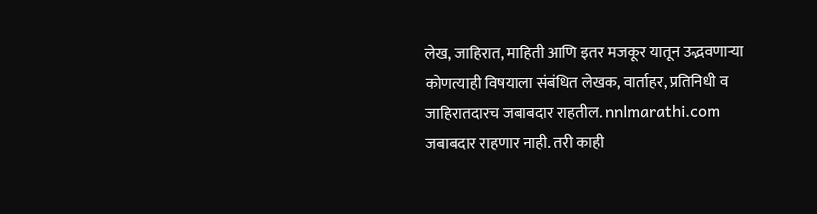लेख, जाहिरात, माहिती आणि इतर मजकूर यातून उद्भवणाऱ्या कोणत्याही विषयाला संबंधित लेखक, वार्ताहर, प्रतिनिधी व जाहिरातदारच जबाबदार राहतील. nnlmarathi.com जबाबदार राहणार नाही. तरी काही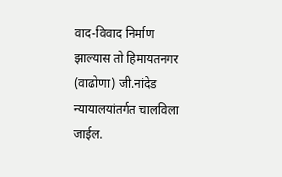वाद-विवाद निर्माण झाल्यास तो हिमायतनगर (वाढोणा) जी.नांदेड न्यायालयांतर्गत चालविला जाईल.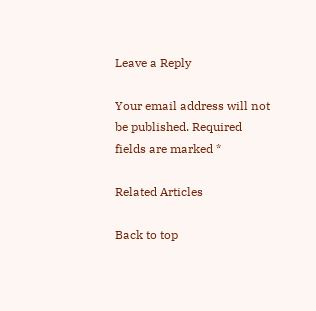Leave a Reply

Your email address will not be published. Required fields are marked *

Related Articles

Back to top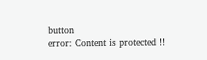button
error: Content is protected !!